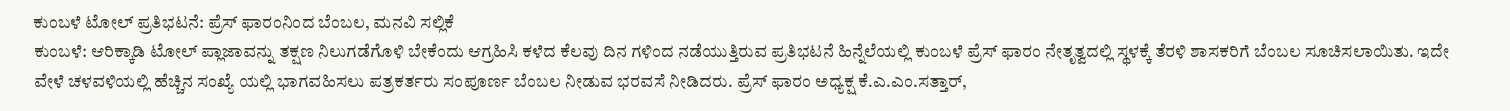ಕುಂಬಳೆ ಟೋಲ್ ಪ್ರತಿಭಟನೆ: ಪ್ರೆಸ್ ಫಾರಂನಿಂದ ಬೆಂಬಲ, ಮನವಿ ಸಲ್ಲಿಕೆ
ಕುಂಬಳೆ: ಆರಿಕ್ಕಾಡಿ ಟೋಲ್ ಪ್ಲಾಜಾವನ್ನು ತಕ್ಷಣ ನಿಲುಗಡೆಗೊಳಿ ಬೇಕೆಂದು ಆಗ್ರಹಿಸಿ ಕಳೆದ ಕೆಲವು ದಿನ ಗಳಿಂದ ನಡೆಯುತ್ತಿರುವ ಪ್ರತಿಭಟನೆ ಹಿನ್ನೆಲೆಯಲ್ಲಿ ಕುಂಬಳೆ ಪ್ರೆಸ್ ಫಾರಂ ನೇತೃತ್ವದಲ್ಲಿ ಸ್ಥಳಕ್ಕೆ ತೆರಳಿ ಶಾಸಕರಿಗೆ ಬೆಂಬಲ ಸೂಚಿಸಲಾಯಿತು. ಇದೇ ವೇಳೆ ಚಳವಳಿಯಲ್ಲಿ ಹೆಚ್ಚಿನ ಸಂಖ್ಯೆ ಯಲ್ಲಿ ಭಾಗವಹಿಸಲು ಪತ್ರಕರ್ತರು ಸಂಪೂರ್ಣ ಬೆಂಬಲ ನೀಡುವ ಭರವಸೆ ನೀಡಿದರು. ಪ್ರೆಸ್ ಫಾರಂ ಅಧ್ಯಕ್ಷ ಕೆ.ಎ.ಎಂ.ಸತ್ತಾರ್,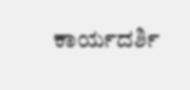ಕಾರ್ಯದರ್ಶಿ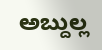ಅಬ್ದುಲ್ಲ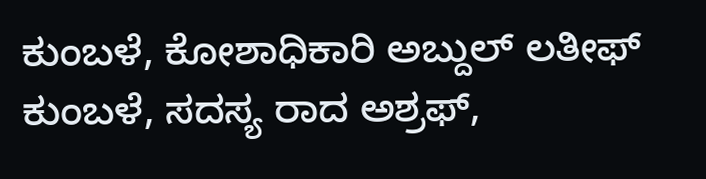ಕುಂಬಳೆ, ಕೋಶಾಧಿಕಾರಿ ಅಬ್ದುಲ್ ಲತೀಫ್ ಕುಂಬಳೆ, ಸದಸ್ಯ ರಾದ ಅಶ್ರಫ್,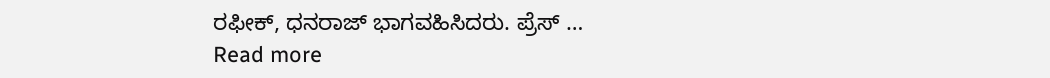ರಫೀಕ್, ಧನರಾಜ್ ಭಾಗವಹಿಸಿದರು. ಪ್ರೆಸ್ …
Read more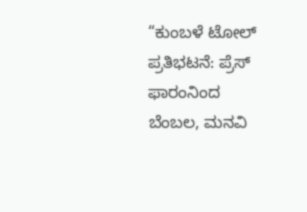“ಕುಂಬಳೆ ಟೋಲ್ ಪ್ರತಿಭಟನೆ: ಪ್ರೆಸ್ ಫಾರಂನಿಂದ ಬೆಂಬಲ, ಮನವಿ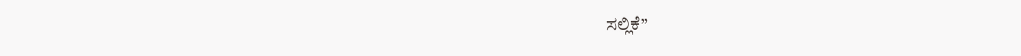ಸಲ್ಲಿಕೆ”